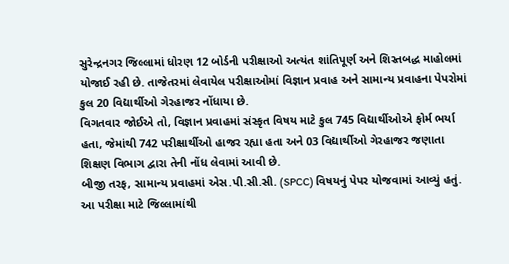સુરેન્દ્રનગર જિલ્લામાં ધોરણ 12 બોર્ડની પરીક્ષાઓ અત્યંત શાંતિપૂર્ણ અને શિસ્તબદ્ધ માહોલમાં યોજાઈ રહી છે. તાજેતરમાં લેવાયેલ પરીક્ષાઓમાં વિજ્ઞાન પ્રવાહ અને સામાન્ય પ્રવાહના પેપરોમાં કુલ 20 વિદ્યાર્થીઓ ગેરહાજર નોંધાયા છે.
વિગતવાર જોઈએ તો, વિજ્ઞાન પ્રવાહમાં સંસ્કૃત વિષય માટે કુલ 745 વિદ્યાર્થીઓએ ફોર્મ ભર્યા હતા, જેમાંથી 742 પરીક્ષાર્થીઓ હાજર રહ્યા હતા અને 03 વિદ્યાર્થીઓ ગેરહાજર જણાતા શિક્ષણ વિભાગ દ્વારા તેની નોંધ લેવામાં આવી છે.
બીજી તરફ, સામાન્ય પ્રવાહમાં એસ.પી.સી.સી. (SPCC) વિષયનું પેપર યોજવામાં આવ્યું હતું. આ પરીક્ષા માટે જિલ્લામાંથી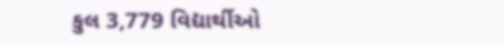કુલ 3,779 વિદ્યાર્થીઓ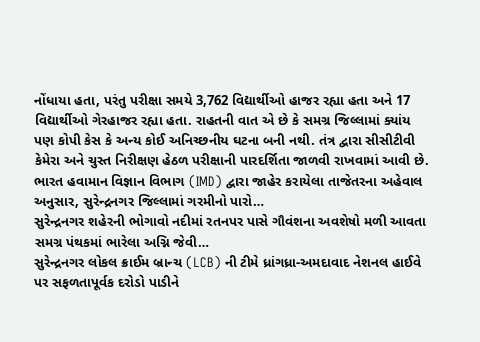નોંધાયા હતા, પરંતુ પરીક્ષા સમયે 3,762 વિદ્યાર્થીઓ હાજર રહ્યા હતા અને 17 વિદ્યાર્થીઓ ગેરહાજર રહ્યા હતા. રાહતની વાત એ છે કે સમગ્ર જિલ્લામાં ક્યાંય પણ કોપી કેસ કે અન્ય કોઈ અનિચ્છનીય ઘટના બની નથી. તંત્ર દ્વારા સીસીટીવી કેમેરા અને ચુસ્ત નિરીક્ષણ હેઠળ પરીક્ષાની પારદર્શિતા જાળવી રાખવામાં આવી છે.
ભારત હવામાન વિજ્ઞાન વિભાગ (IMD) દ્વારા જાહેર કરાયેલા તાજેતરના અહેવાલ અનુસાર, સુરેન્દ્રનગર જિલ્લામાં ગરમીનો પારો…
સુરેન્દ્રનગર શહેરની ભોગાવો નદીમાં રતનપર પાસે ગૌવંશના અવશેષો મળી આવતા સમગ્ર પંથકમાં ભારેલા અગ્નિ જેવી…
સુરેન્દ્રનગર લોકલ ક્રાઈમ બ્રાન્ચ (LCB) ની ટીમે ધ્રાંગધ્રા-અમદાવાદ નેશનલ હાઈવે પર સફળતાપૂર્વક દરોડો પાડીને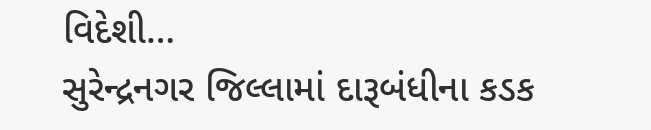વિદેશી…
સુરેન્દ્રનગર જિલ્લામાં દારૂબંધીના કડક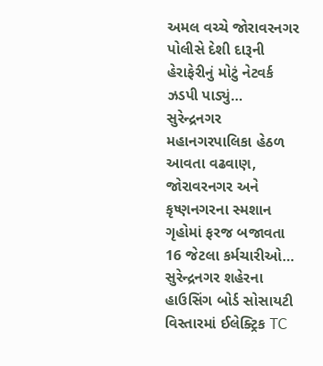અમલ વચ્ચે જોરાવરનગર પોલીસે દેશી દારૂની હેરાફેરીનું મોટું નેટવર્ક ઝડપી પાડ્યું…
સુરેન્દ્રનગર મહાનગરપાલિકા હેઠળ આવતા વઢવાણ, જોરાવરનગર અને કૃષ્ણનગરના સ્મશાન ગૃહોમાં ફરજ બજાવતા 16 જેટલા કર્મચારીઓ…
સુરેન્દ્રનગર શહેરના હાઉસિંગ બોર્ડ સોસાયટી વિસ્તારમાં ઈલેક્ટ્રિક TC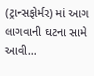(ટ્રાન્સફોર્મર) માં આગ લાગવાની ઘટના સામે આવી…